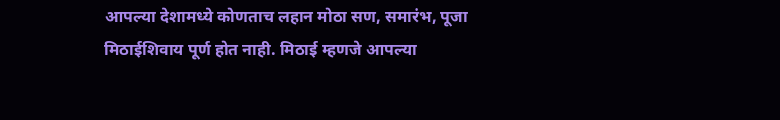आपल्या देशामध्ये कोणताच लहान मोठा सण, समारंभ, पूजा मिठाईशिवाय पूर्ण होत नाही. मिठाई म्हणजे आपल्या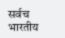सर्वच भारतीय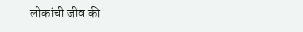लोकांची जीव की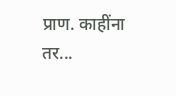प्राण. काहींना तर...